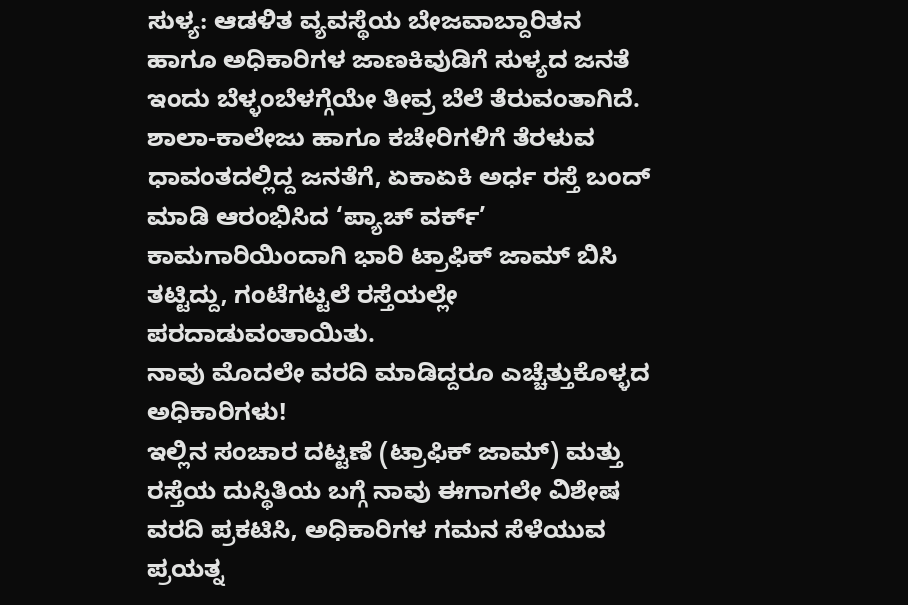ಸುಳ್ಯ: ಆಡಳಿತ ವ್ಯವಸ್ಥೆಯ ಬೇಜವಾಬ್ದಾರಿತನ ಹಾಗೂ ಅಧಿಕಾರಿಗಳ ಜಾಣಕಿವುಡಿಗೆ ಸುಳ್ಯದ ಜನತೆ ಇಂದು ಬೆಳ್ಳಂಬೆಳಗ್ಗೆಯೇ ತೀವ್ರ ಬೆಲೆ ತೆರುವಂತಾಗಿದೆ. ಶಾಲಾ-ಕಾಲೇಜು ಹಾಗೂ ಕಚೇರಿಗಳಿಗೆ ತೆರಳುವ ಧಾವಂತದಲ್ಲಿದ್ದ ಜನತೆಗೆ, ಏಕಾಏಕಿ ಅರ್ಧ ರಸ್ತೆ ಬಂದ್ ಮಾಡಿ ಆರಂಭಿಸಿದ ‘ಪ್ಯಾಚ್ ವರ್ಕ್’ ಕಾಮಗಾರಿಯಿಂದಾಗಿ ಭಾರಿ ಟ್ರಾಫಿಕ್ ಜಾಮ್ ಬಿಸಿ ತಟ್ಟಿದ್ದು, ಗಂಟೆಗಟ್ಟಲೆ ರಸ್ತೆಯಲ್ಲೇ ಪರದಾಡುವಂತಾಯಿತು.
ನಾವು ಮೊದಲೇ ವರದಿ ಮಾಡಿದ್ದರೂ ಎಚ್ಚೆತ್ತುಕೊಳ್ಳದ ಅಧಿಕಾರಿಗಳು!
ಇಲ್ಲಿನ ಸಂಚಾರ ದಟ್ಟಣೆ (ಟ್ರಾಫಿಕ್ ಜಾಮ್) ಮತ್ತು ರಸ್ತೆಯ ದುಸ್ಥಿತಿಯ ಬಗ್ಗೆ ನಾವು ಈಗಾಗಲೇ ವಿಶೇಷ ವರದಿ ಪ್ರಕಟಿಸಿ, ಅಧಿಕಾರಿಗಳ ಗಮನ ಸೆಳೆಯುವ ಪ್ರಯತ್ನ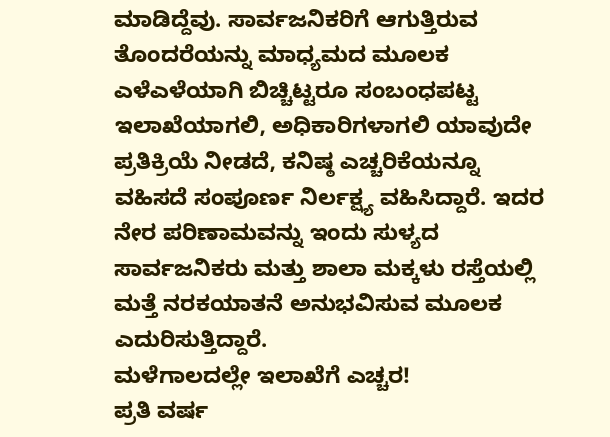ಮಾಡಿದ್ದೆವು. ಸಾರ್ವಜನಿಕರಿಗೆ ಆಗುತ್ತಿರುವ ತೊಂದರೆಯನ್ನು ಮಾಧ್ಯಮದ ಮೂಲಕ ಎಳೆಎಳೆಯಾಗಿ ಬಿಚ್ಚಿಟ್ಟರೂ ಸಂಬಂಧಪಟ್ಟ ಇಲಾಖೆಯಾಗಲಿ, ಅಧಿಕಾರಿಗಳಾಗಲಿ ಯಾವುದೇ ಪ್ರತಿಕ್ರಿಯೆ ನೀಡದೆ, ಕನಿಷ್ಠ ಎಚ್ಚರಿಕೆಯನ್ನೂ ವಹಿಸದೆ ಸಂಪೂರ್ಣ ನಿರ್ಲಕ್ಷ್ಯ ವಹಿಸಿದ್ದಾರೆ. ಇದರ ನೇರ ಪರಿಣಾಮವನ್ನು ಇಂದು ಸುಳ್ಯದ ಸಾರ್ವಜನಿಕರು ಮತ್ತು ಶಾಲಾ ಮಕ್ಕಳು ರಸ್ತೆಯಲ್ಲಿ ಮತ್ತೆ ನರಕಯಾತನೆ ಅನುಭವಿಸುವ ಮೂಲಕ ಎದುರಿಸುತ್ತಿದ್ದಾರೆ.
ಮಳೆಗಾಲದಲ್ಲೇ ಇಲಾಖೆಗೆ ಎಚ್ಚರ!
ಪ್ರತಿ ವರ್ಷ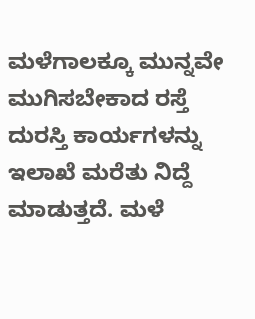ಮಳೆಗಾಲಕ್ಕೂ ಮುನ್ನವೇ ಮುಗಿಸಬೇಕಾದ ರಸ್ತೆ ದುರಸ್ತಿ ಕಾರ್ಯಗಳನ್ನು ಇಲಾಖೆ ಮರೆತು ನಿದ್ದೆ ಮಾಡುತ್ತದೆ. ಮಳೆ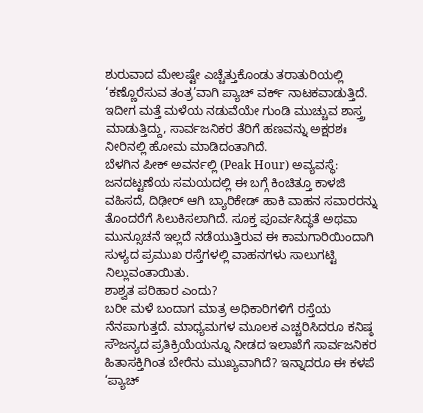ಶುರುವಾದ ಮೇಲಷ್ಟೇ ಎಚ್ಚೆತ್ತುಕೊಂಡು ತರಾತುರಿಯಲ್ಲಿ ‘ಕಣ್ಣೊರೆಸುವ ತಂತ್ರ’ವಾಗಿ ಪ್ಯಾಚ್ ವರ್ಕ್ ನಾಟಕವಾಡುತ್ತಿದೆ. ಇದೀಗ ಮತ್ತೆ ಮಳೆಯ ನಡುವೆಯೇ ಗುಂಡಿ ಮುಚ್ಚುವ ಶಾಸ್ತ್ರ ಮಾಡುತ್ತಿದ್ದು, ಸಾರ್ವಜನಿಕರ ತೆರಿಗೆ ಹಣವನ್ನು ಅಕ್ಷರಶಃ ನೀರಿನಲ್ಲಿ ಹೋಮ ಮಾಡಿದಂತಾಗಿದೆ.
ಬೆಳಗಿನ ಪೀಕ್ ಅವರ್ನಲ್ಲಿ (Peak Hour) ಅವ್ಯವಸ್ಥೆ:
ಜನದಟ್ಟಣೆಯ ಸಮಯದಲ್ಲಿ ಈ ಬಗ್ಗೆ ಕಿಂಚಿತ್ತೂ ಕಾಳಜಿ ವಹಿಸದೆ, ದಿಢೀರ್ ಆಗಿ ಬ್ಯಾರಿಕೇಡ್ ಹಾಕಿ ವಾಹನ ಸವಾರರನ್ನು ತೊಂದರೆಗೆ ಸಿಲುಕಿಸಲಾಗಿದೆ. ಸೂಕ್ತ ಪೂರ್ವಸಿದ್ಧತೆ ಅಥವಾ ಮುನ್ಸೂಚನೆ ಇಲ್ಲದೆ ನಡೆಯುತ್ತಿರುವ ಈ ಕಾಮಗಾರಿಯಿಂದಾಗಿ ಸುಳ್ಯದ ಪ್ರಮುಖ ರಸ್ತೆಗಳಲ್ಲಿ ವಾಹನಗಳು ಸಾಲುಗಟ್ಟಿ ನಿಲ್ಲುವಂತಾಯಿತು.
ಶಾಶ್ವತ ಪರಿಹಾರ ಎಂದು?
ಬರೀ ಮಳೆ ಬಂದಾಗ ಮಾತ್ರ ಅಧಿಕಾರಿಗಳಿಗೆ ರಸ್ತೆಯ ನೆನಪಾಗುತ್ತದೆ. ಮಾಧ್ಯಮಗಳ ಮೂಲಕ ಎಚ್ಚರಿಸಿದರೂ ಕನಿಷ್ಠ ಸೌಜನ್ಯದ ಪ್ರತಿಕ್ರಿಯೆಯನ್ನೂ ನೀಡದ ಇಲಾಖೆಗೆ ಸಾರ್ವಜನಿಕರ ಹಿತಾಸಕ್ತಿಗಿಂತ ಬೇರೆನು ಮುಖ್ಯವಾಗಿದೆ? ಇನ್ನಾದರೂ ಈ ಕಳಪೆ ‘ಪ್ಯಾಚ್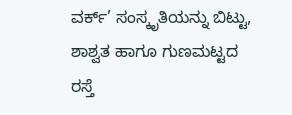ವರ್ಕ್’ ಸಂಸ್ಕೃತಿಯನ್ನು ಬಿಟ್ಟು, ಶಾಶ್ವತ ಹಾಗೂ ಗುಣಮಟ್ಟದ ರಸ್ತೆ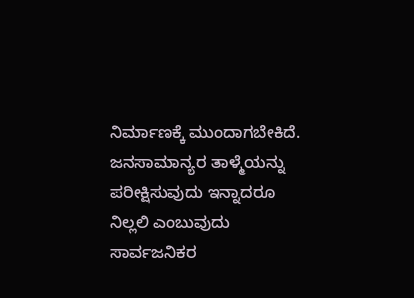ನಿರ್ಮಾಣಕ್ಕೆ ಮುಂದಾಗಬೇಕಿದೆ. ಜನಸಾಮಾನ್ಯರ ತಾಳ್ಮೆಯನ್ನು ಪರೀಕ್ಷಿಸುವುದು ಇನ್ನಾದರೂ ನಿಲ್ಲಲಿ ಎಂಬುವುದು ಸಾರ್ವಜನಿಕರ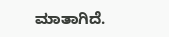ಮಾತಾಗಿದೆ.